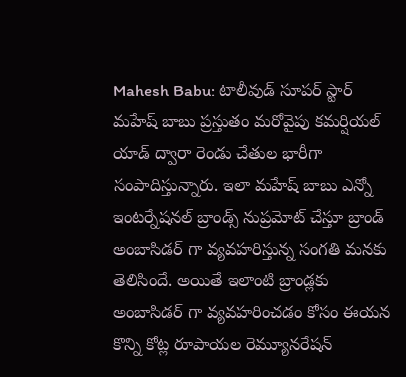Mahesh Babu: టాలీవుడ్ సూపర్ స్టార్ మహేష్ బాబు ప్రస్తుతం మరోవైపు కమర్షియల్ యాడ్ ద్వారా రెండు చేతుల భారీగా సంపాదిస్తున్నారు. ఇలా మహేష్ బాబు ఎన్నో ఇంటర్నేషనల్ బ్రాండ్స్ నుప్రమోట్ చేస్తూ బ్రాండ్ అంబాసిడర్ గా వ్యవహరిస్తున్న సంగతి మనకు తెలిసిందే. అయితే ఇలాంటి బ్రాండ్లకు అంబాసిడర్ గా వ్యవహరించడం కోసం ఈయన కొన్ని కోట్ల రూపాయల రెమ్యూనరేషన్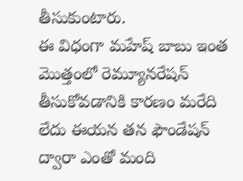తీసుకుంటారు.
ఈ విధంగా మహేష్ బాబు ఇంత మొత్తంలో రెమ్యూనరేషన్ తీసుకోవడానికి కారణం మరేది లేదు ఈయన తన ఫౌండేషన్ ద్వారా ఎంతో మంది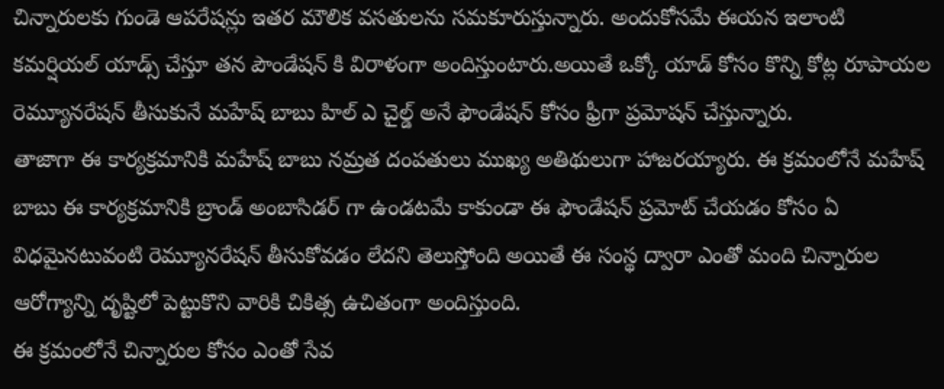చిన్నారులకు గుండె ఆపరేషన్లు ఇతర మౌలిక వసతులను సమకూరుస్తున్నారు. అందుకోసమే ఈయన ఇలాంటి కమర్షియల్ యాడ్స్ చేస్తూ తన పౌండేషన్ కి విరాళంగా అందిస్తుంటారు.అయితే ఒక్కో యాడ్ కోసం కొన్ని కోట్ల రూపాయల రెమ్యూనరేషన్ తీసుకునే మహేష్ బాబు హిల్ ఎ చైల్డ్ అనే ఫౌండేషన్ కోసం ఫ్రీగా ప్రమోషన్ చేస్తున్నారు.
తాజాగా ఈ కార్యక్రమానికి మహేష్ బాబు నమ్రత దంపతులు ముఖ్య అతిథులుగా హాజరయ్యారు. ఈ క్రమంలోనే మహేష్ బాబు ఈ కార్యక్రమానికి బ్రాండ్ అంబాసిడర్ గా ఉండటమే కాకుండా ఈ ఫౌండేషన్ ప్రమోట్ చేయడం కోసం ఏ విధమైనటువంటి రెమ్యూనరేషన్ తీసుకోవడం లేదని తెలుస్తోంది అయితే ఈ సంస్థ ద్వారా ఎంతో మంది చిన్నారుల ఆరోగ్యాన్ని దృష్టిలో పెట్టుకొని వారికి చికిత్స ఉచితంగా అందిస్తుంది.
ఈ క్రమంలోనే చిన్నారుల కోసం ఎంతో సేవ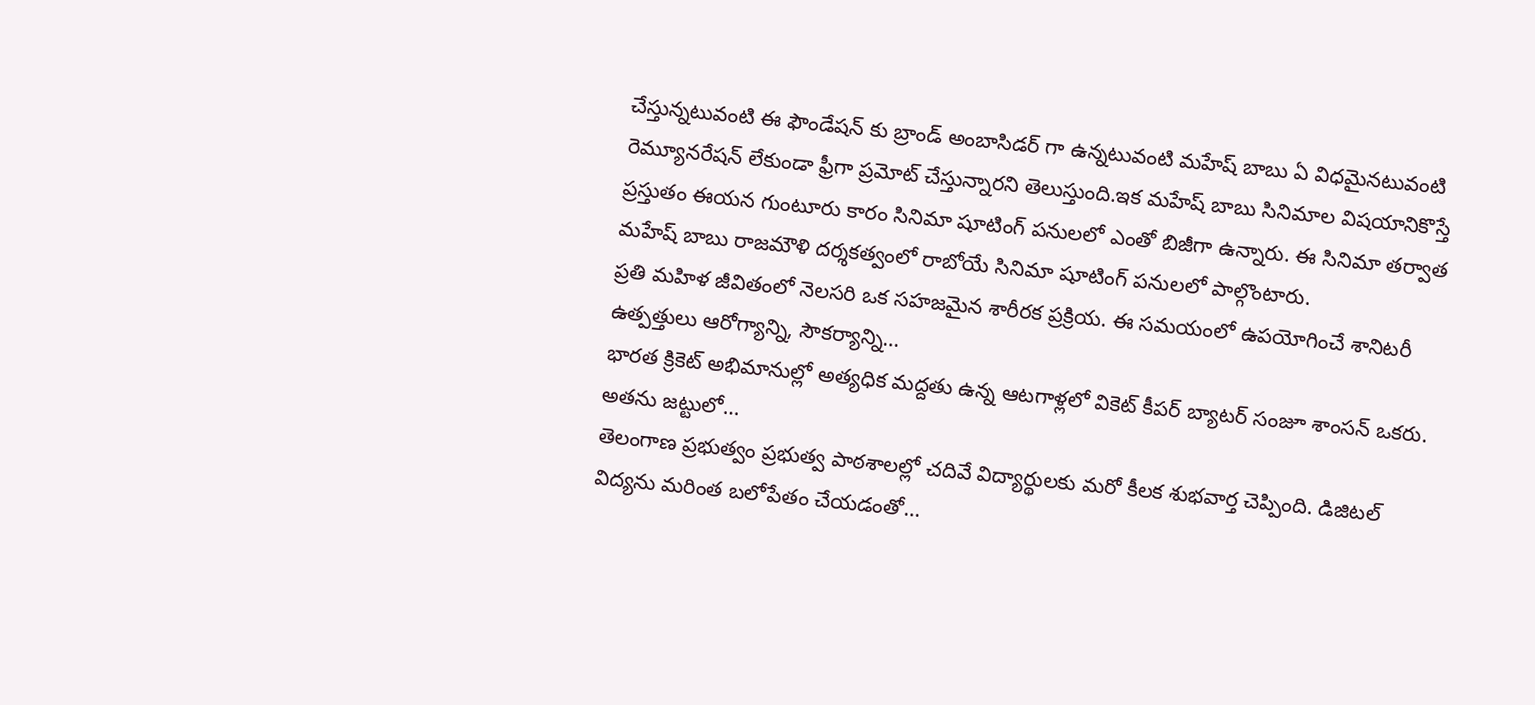చేస్తున్నటువంటి ఈ ఫౌండేషన్ కు బ్రాండ్ అంబాసిడర్ గా ఉన్నటువంటి మహేష్ బాబు ఏ విధమైనటువంటి రెమ్యూనరేషన్ లేకుండా ఫ్రీగా ప్రమోట్ చేస్తున్నారని తెలుస్తుంది.ఇక మహేష్ బాబు సినిమాల విషయానికొస్తే ప్రస్తుతం ఈయన గుంటూరు కారం సినిమా షూటింగ్ పనులలో ఎంతో బిజీగా ఉన్నారు. ఈ సినిమా తర్వాత మహేష్ బాబు రాజమౌళి దర్శకత్వంలో రాబోయే సినిమా షూటింగ్ పనులలో పాల్గొంటారు.
ప్రతి మహిళ జీవితంలో నెలసరి ఒక సహజమైన శారీరక ప్రక్రియ. ఈ సమయంలో ఉపయోగించే శానిటరీ ఉత్పత్తులు ఆరోగ్యాన్ని, సౌకర్యాన్ని…
భారత క్రికెట్ అభిమానుల్లో అత్యధిక మద్దతు ఉన్న ఆటగాళ్లలో వికెట్ కీపర్ బ్యాటర్ సంజూ శాంసన్ ఒకరు. అతను జట్టులో…
తెలంగాణ ప్రభుత్వం ప్రభుత్వ పాఠశాలల్లో చదివే విద్యార్థులకు మరో కీలక శుభవార్త చెప్పింది. డిజిటల్ విద్యను మరింత బలోపేతం చేయడంతో…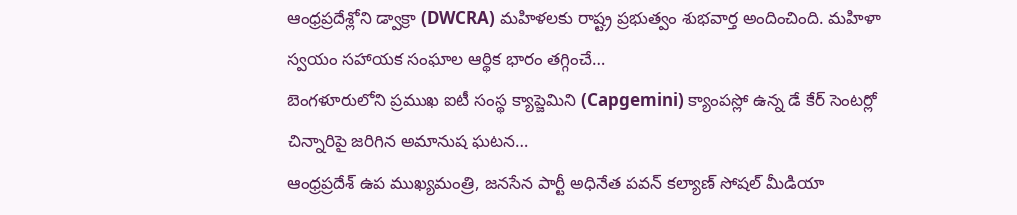ఆంధ్రప్రదేశ్లోని డ్వాక్రా (DWCRA) మహిళలకు రాష్ట్ర ప్రభుత్వం శుభవార్త అందించింది. మహిళా స్వయం సహాయక సంఘాల ఆర్థిక భారం తగ్గించే…
బెంగళూరులోని ప్రముఖ ఐటీ సంస్థ క్యాప్జెమిని (Capgemini) క్యాంపస్లో ఉన్న డే కేర్ సెంటర్లో చిన్నారిపై జరిగిన అమానుష ఘటన…
ఆంధ్రప్రదేశ్ ఉప ముఖ్యమంత్రి, జనసేన పార్టీ అధినేత పవన్ కల్యాణ్ సోషల్ మీడియా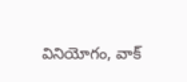వినియోగం, వాక్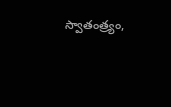స్వాతంత్ర్యం,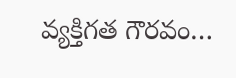వ్యక్తిగత గౌరవం…